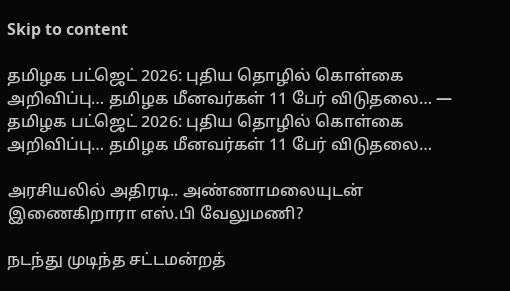Skip to content

தமிழக பட்ஜெட் 2026: புதிய தொழில் கொள்கை அறிவிப்பு… தமிழக மீனவர்கள் 11 பேர் விடுதலை… — தமிழக பட்ஜெட் 2026: புதிய தொழில் கொள்கை அறிவிப்பு… தமிழக மீனவர்கள் 11 பேர் விடுதலை…

அரசியலில் அதிரடி.. அண்ணாமலையுடன் இணைகிறாரா எஸ்.பி வேலுமணி?

நடந்து முடிந்த சட்டமன்றத்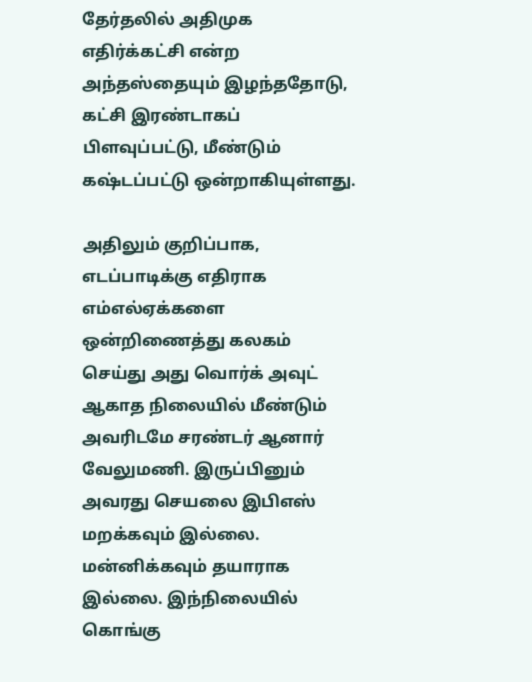தேர்தலில் அதிமுக எதிர்க்கட்சி என்ற அந்தஸ்தையும் இழந்ததோடு, கட்சி இரண்டாகப் பிளவுப்பட்டு, மீண்டும் கஷ்டப்பட்டு ஒன்றாகியுள்ளது.

அதிலும் குறிப்பாக, எடப்பாடிக்கு எதிராக எம்எல்ஏக்களை ஒன்றிணைத்து கலகம் செய்து அது வொர்க் அவுட் ஆகாத நிலையில் மீண்டும் அவரிடமே சரண்டர் ஆனார் வேலுமணி. இருப்பினும் அவரது செயலை இபிஎஸ் மறக்கவும் இல்லை. மன்னிக்கவும் தயாராக இல்லை. இந்நிலையில் கொங்கு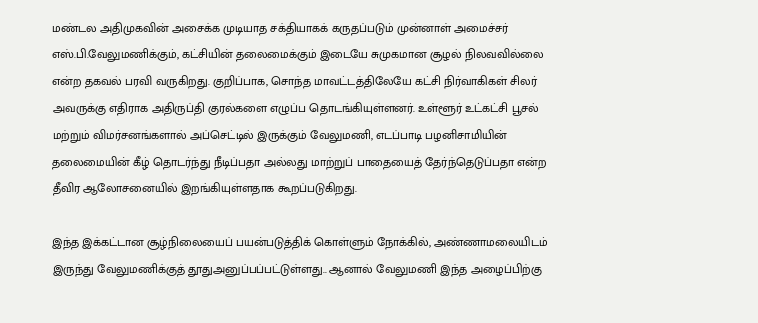மண்டல அதிமுகவின் அசைக்க முடியாத சக்தியாகக் கருதப்படும் முன்னாள் அமைச்சர் எஸ்.பி.வேலுமணிக்கும், கட்சியின் தலைமைக்கும் இடையே சுமுகமான சூழல் நிலவவில்லை என்ற தகவல் பரவி வருகிறது. குறிப்பாக, சொந்த மாவட்டத்திலேயே கட்சி நிர்வாகிகள் சிலர் அவருக்கு எதிராக அதிருப்தி குரல்களை எழுப்ப தொடங்கியுள்ளனர். உள்ளூர் உட்கட்சி பூசல் மற்றும் விமர்சனங்களால் அப்செட்டில் இருக்கும் வேலுமணி, எடப்பாடி பழனிசாமியின் தலைமையின் கீழ் தொடர்ந்து நீடிப்பதா அல்லது மாற்றுப் பாதையைத் தேர்ந்தெடுப்பதா என்ற தீவிர ஆலோசனையில் இறங்கியுள்ளதாக கூறப்படுகிறது.

இந்த இக்கட்டான சூழ்நிலையைப் பயன்படுத்திக் கொள்ளும் நோக்கில், அண்ணாமலையிடம் இருந்து வேலுமணிக்குத் தூதுஅனுப்பப்பட்டுள்ளது.. ஆனால் வேலுமணி இந்த அழைப்பிற்கு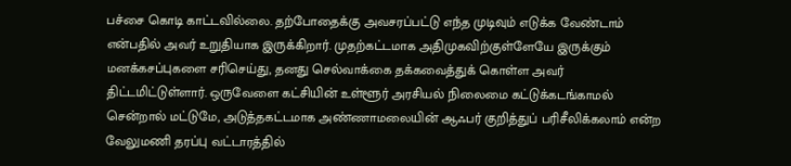பச்சை கொடி காட்டவில்லை. தற்போதைக்கு அவசரப்பட்டு எந்த முடிவும் எடுக்க வேண்டாம் என்பதில் அவர் உறுதியாக இருக்கிறார். முதற்கட்டமாக அதிமுகவிற்குள்ளேயே இருக்கும் மனக்கசப்புகளை சரிசெய்து, தனது செல்வாக்கை தக்கவைத்துக் கொள்ள அவர் திட்டமிட்டுள்ளார். ஒருவேளை கட்சியின் உள்ளூர் அரசியல் நிலைமை கட்டுக்கடங்காமல் சென்றால் மட்டுமே, அடுத்தகட்டமாக அண்ணாமலையின் ஆஃபர் குறித்துப் பரிசீலிக்கலாம் என்ற வேலுமணி தரப்பு வட்டாரத்தில்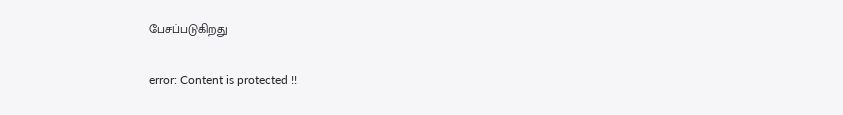பேசப்படுகிறது

error: Content is protected !!